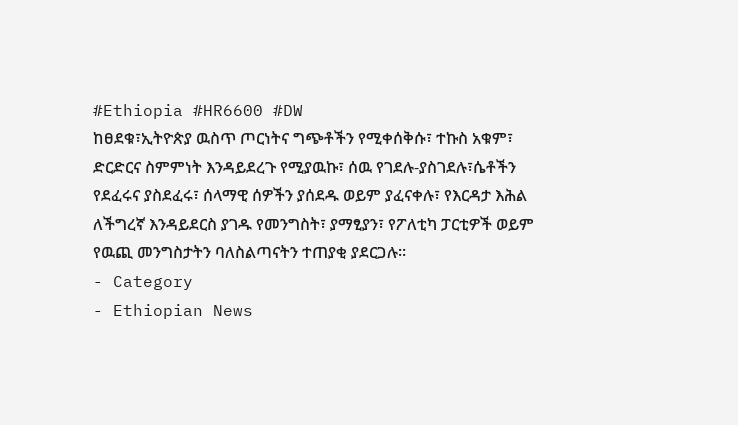#Ethiopia #HR6600 #DW
ከፀደቁ፣ኢትዮጵያ ዉስጥ ጦርነትና ግጭቶችን የሚቀሰቅሱ፣ ተኩስ አቁም፣ ድርድርና ስምምነት እንዳይደረጉ የሚያዉኩ፣ ሰዉ የገደሉ-ያስገደሉ፣ሴቶችን የደፈሩና ያስደፈሩ፣ ሰላማዊ ሰዎችን ያሰደዱ ወይም ያፈናቀሉ፣ የእርዳታ እሕል ለችግረኛ እንዳይደርስ ያገዱ የመንግስት፣ ያማፂያን፣ የፖለቲካ ፓርቲዎች ወይም የዉጪ መንግስታትን ባለስልጣናትን ተጠያቂ ያደርጋሉ።
- Category
- Ethiopian News